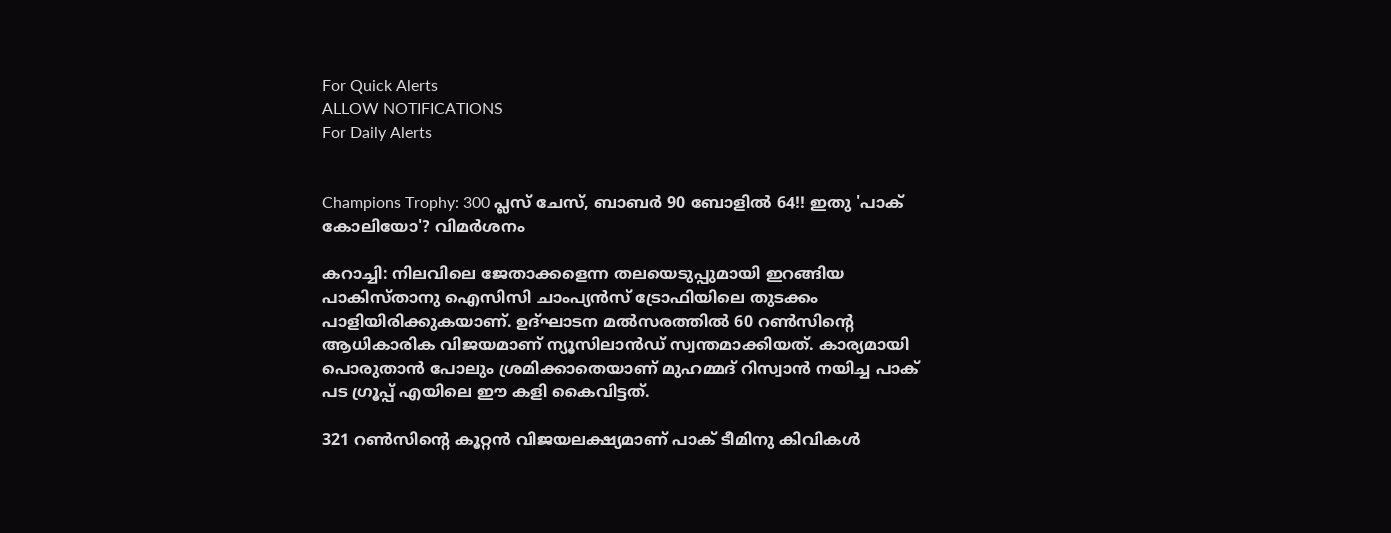For Quick Alerts
ALLOW NOTIFICATIONS
For Daily Alerts


Champions Trophy: 300 പ്ലസ് ചേസ്, ബാബര്‍ 90 ബോളില്‍ 64!! ഇതു 'പാക് കോലിയോ'? വിമര്‍ശനം

കറാച്ചി: നിലവിലെ ജേതാക്കളെന്ന തലയെടുപ്പുമായി ഇറങ്ങിയ പാകിസ്താനു ഐസിസി ചാംപ്യന്‍സ് ട്രോഫിയിലെ തുടക്കം പാളിയിരിക്കുകയാണ്. ഉദ്ഘാടന മല്‍സരത്തില്‍ 60 റണ്‍സിന്റെ ആധികാരിക വിജയമാണ് ന്യൂസിലാന്‍ഡ് സ്വന്തമാക്കിയത്. കാര്യമായി പൊരുതാന്‍ പോലും ശ്രമിക്കാതെയാണ് മുഹമ്മദ് റിസ്വാന്‍ നയിച്ച പാക് പട ഗ്രൂപ്പ് എയിലെ ഈ കളി കൈവിട്ടത്.

321 റണ്‍സിന്റെ കൂറ്റന്‍ വിജയലക്ഷ്യമാണ് പാക് ടീമിനു കിവികള്‍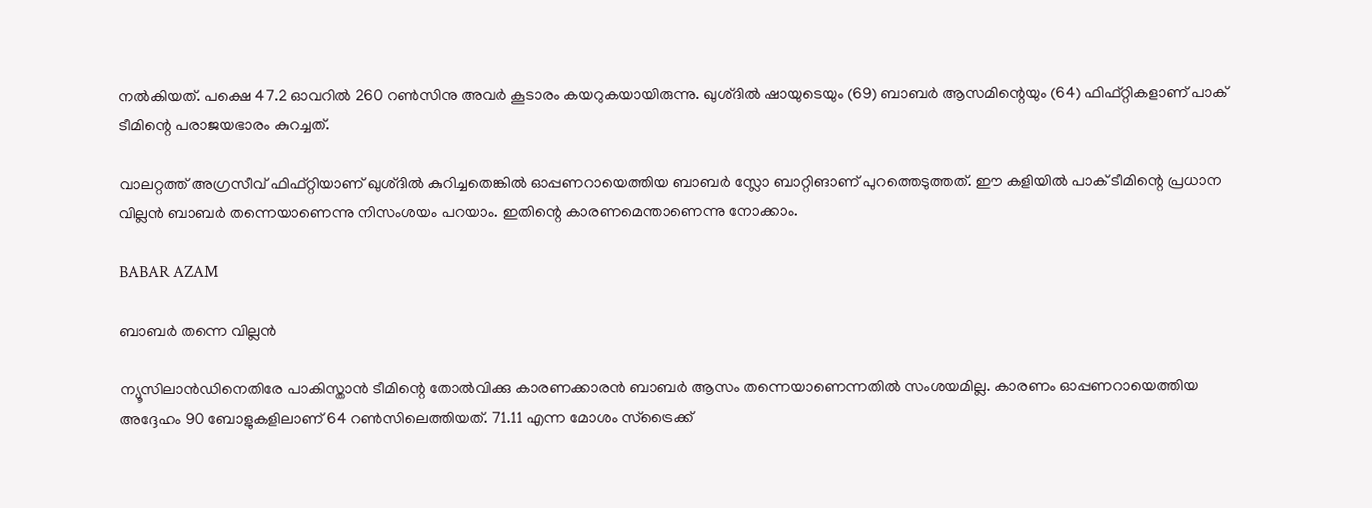നല്‍കിയത്. പക്ഷെ 47.2 ഓവറില്‍ 260 റണ്‍സിനു അവര്‍ കൂടാരം കയറുകയായിരുന്നു. ഖുശ്ദില്‍ ഷായുടെയും (69) ബാബര്‍ ആസമിന്റെയും (64) ഫിഫ്റ്റികളാണ് പാക് ടീമിന്റെ പരാജയഭാരം കുറച്ചത്.

വാലറ്റത്ത് അഗ്രസീവ് ഫിഫ്റ്റിയാണ് ഖുശ്ദില്‍ കുറിച്ചതെങ്കില്‍ ഓപ്പണറായെത്തിയ ബാബര്‍ സ്ലോ ബാറ്റിങാണ് പുറത്തെടുത്തത്. ഈ കളിയില്‍ പാക് ടീമിന്റെ പ്രധാന വില്ലന്‍ ബാബര്‍ തന്നെയാണെന്നു നിസംശയം പറയാം. ഇതിന്റെ കാരണമെന്താണെന്നു നോക്കാം.

BABAR AZAM

ബാബര്‍ തന്നെ വില്ലന്‍

ന്യൂസിലാന്‍ഡിനെതിരേ പാകിസ്താന്‍ ടീമിന്റെ തോല്‍വിക്കു കാരണക്കാരന്‍ ബാബര്‍ ആസം തന്നെയാണെന്നതില്‍ സംശയമില്ല. കാരണം ഓപ്പണറായെത്തിയ അദ്ദേഹം 90 ബോളുകളിലാണ് 64 റണ്‍സിലെത്തിയത്. 71.11 എന്ന മോശം സ്‌ട്രൈക്ക്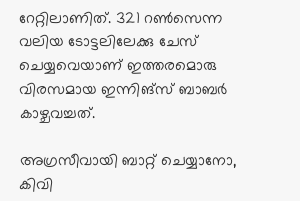റേറ്റിലാണിത്. 321 റണ്‍സെന്ന വലിയ ടോട്ടലിലേക്കു ചേസ് ചെയ്യവെയാണ് ഇത്തരമൊരു വിരസമായ ഇന്നിങ്‌സ് ബാബര്‍ കാഴ്ചവച്ചത്.

അഗ്രസീവായി ബാറ്റ് ചെയ്യാനോ, കിവി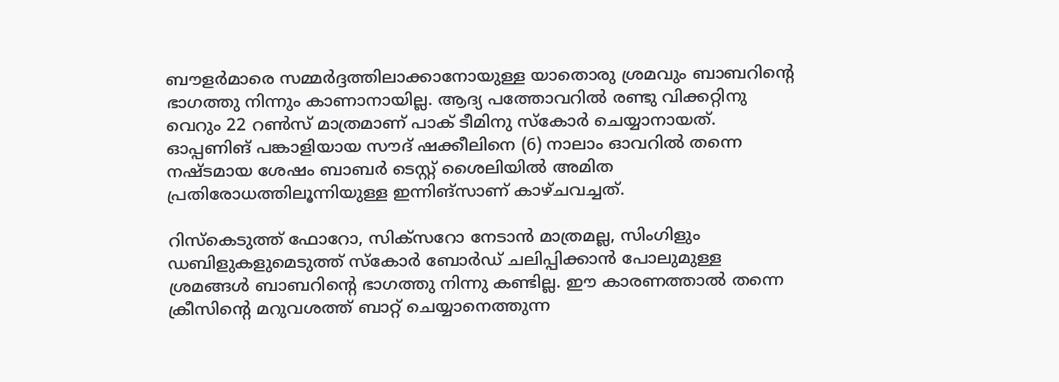ബൗളര്‍മാരെ സമ്മര്‍ദ്ദത്തിലാക്കാനോയുള്ള യാതൊരു ശ്രമവും ബാബറിന്റെ ഭാഗത്തു നിന്നും കാണാനായില്ല. ആദ്യ പത്തോവറില്‍ രണ്ടു വിക്കറ്റിനു വെറും 22 റണ്‍സ് മാത്രമാണ് പാക് ടീമിനു സ്‌കോര്‍ ചെയ്യാനായത്. ഓപ്പണിങ് പങ്കാളിയായ സൗദ് ഷക്കീലിനെ (6) നാലാം ഓവറില്‍ തന്നെ നഷ്ടമായ ശേഷം ബാബര്‍ ടെസ്റ്റ് ശൈലിയില്‍ അമിത പ്രതിരോധത്തിലൂന്നിയുള്ള ഇന്നിങ്‌സാണ് കാഴ്ചവച്ചത്.

റിസ്‌കെടുത്ത് ഫോറോ, സിക്‌സറോ നേടാന്‍ മാത്രമല്ല, സിംഗിളും ഡബിളുകളുമെടുത്ത് സ്‌കോര്‍ ബോര്‍ഡ് ചലിപ്പിക്കാന്‍ പോലുമുള്ള ശ്രമങ്ങള്‍ ബാബറിന്റെ ഭാഗത്തു നിന്നു കണ്ടില്ല. ഈ കാരണത്താല്‍ തന്നെ ക്രീസിന്റെ മറുവശത്ത് ബാറ്റ് ചെയ്യാനെത്തുന്ന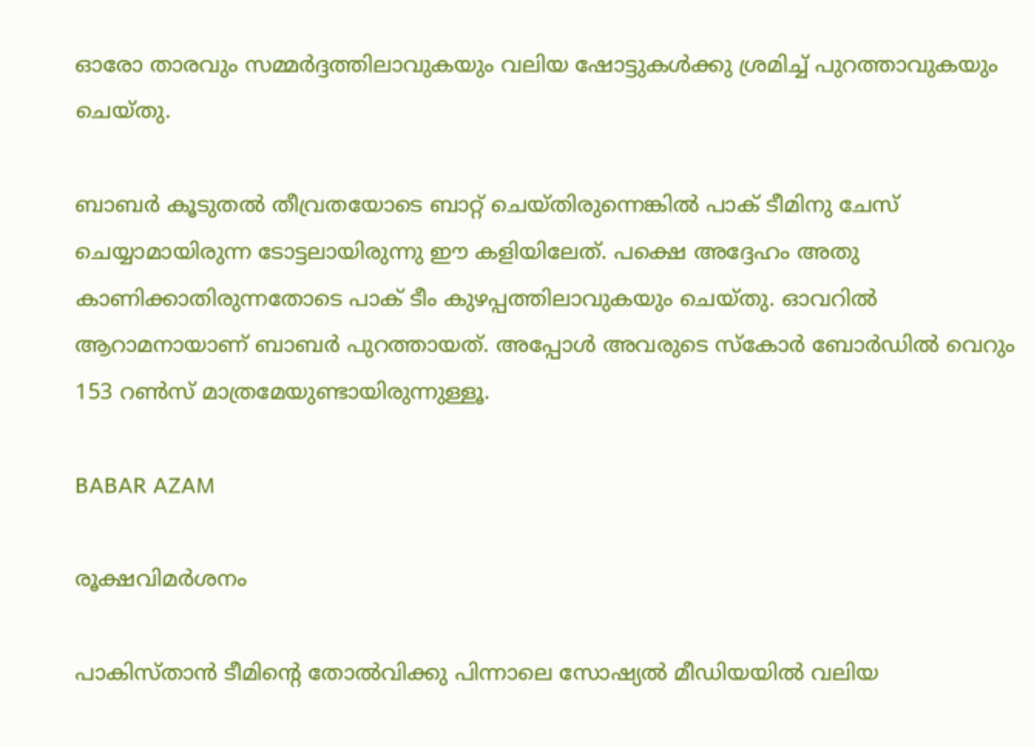ഓരോ താരവും സമ്മര്‍ദ്ദത്തിലാവുകയും വലിയ ഷോട്ടുകള്‍ക്കു ശ്രമിച്ച് പുറത്താവുകയും ചെയ്തു.

ബാബര്‍ കൂടുതല്‍ തീവ്രതയോടെ ബാറ്റ് ചെയ്തിരുന്നെങ്കില്‍ പാക് ടീമിനു ചേസ് ചെയ്യാമായിരുന്ന ടോട്ടലായിരുന്നു ഈ കളിയിലേത്. പക്ഷെ അദ്ദേഹം അതു കാണിക്കാതിരുന്നതോടെ പാക് ടീം കുഴപ്പത്തിലാവുകയും ചെയ്തു. ഓവറില്‍ ആറാമനായാണ് ബാബര്‍ പുറത്തായത്. അപ്പോള്‍ അവരുടെ സ്‌കോര്‍ ബോര്‍ഡില്‍ വെറും 153 റണ്‍സ് മാത്രമേയുണ്ടായിരുന്നുള്ളൂ.

BABAR AZAM

രൂക്ഷവിമര്‍ശനം

പാകിസ്താന്‍ ടീമിന്റെ തോല്‍വിക്കു പിന്നാലെ സോഷ്യല്‍ മീഡിയയില്‍ വലിയ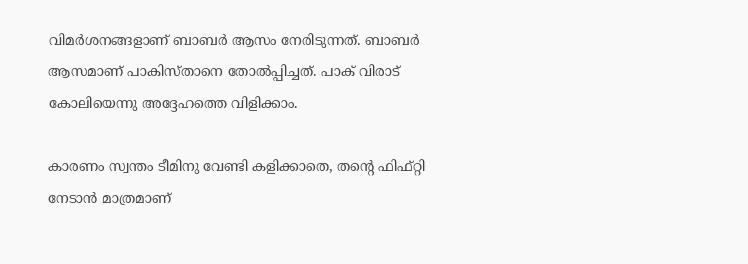വിമര്‍ശനങ്ങളാണ് ബാബര്‍ ആസം നേരിടുന്നത്. ബാബര്‍ ആസമാണ് പാകിസ്താനെ തോല്‍പ്പിച്ചത്. പാക് വിരാട് കോലിയെന്നു അദ്ദേഹത്തെ വിളിക്കാം.

കാരണം സ്വന്തം ടീമിനു വേണ്ടി കളിക്കാതെ, തന്റെ ഫിഫ്റ്റി നേടാന്‍ മാത്രമാണ്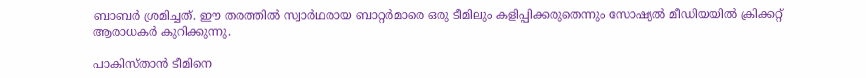ബാബര്‍ ശ്രമിച്ചത്. ഈ തരത്തില്‍ സ്വാര്‍ഥരായ ബാറ്റര്‍മാരെ ഒരു ടീമിലും കളിപ്പിക്കരുതെന്നും സോഷ്യല്‍ മീഡിയയില്‍ ക്രിക്കറ്റ് ആരാധകര്‍ കുറിക്കുന്നു.

പാകിസ്താന്‍ ടീമിനെ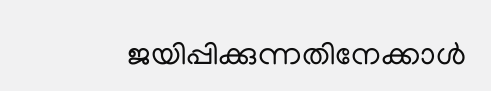ജയിപ്പിക്കുന്നതിനേക്കാള്‍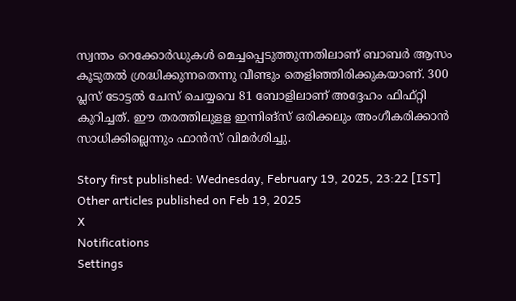സ്വന്തം റെക്കോര്‍ഡുകള്‍ മെച്ചപ്പെടുത്തുന്നതിലാണ് ബാബര്‍ ആസം കൂടുതല്‍ ശ്രദ്ധിക്കുന്നതെന്നു വീണ്ടും തെളിഞ്ഞിരിക്കുകയാണ്. 300 പ്ലസ് ടോട്ടല്‍ ചേസ് ചെയ്യവെ 81 ബോളിലാണ് അദ്ദേഹം ഫിഫ്റ്റി കുറിച്ചത്. ഈ തരത്തിലുളള ഇന്നിങ്‌സ് ഒരിക്കലും അംഗീകരിക്കാന്‍ സാധിക്കില്ലെന്നും ഫാന്‍സ് വിമര്‍ശിച്ചു.

Story first published: Wednesday, February 19, 2025, 23:22 [IST]
Other articles published on Feb 19, 2025
X
Notifications
Settings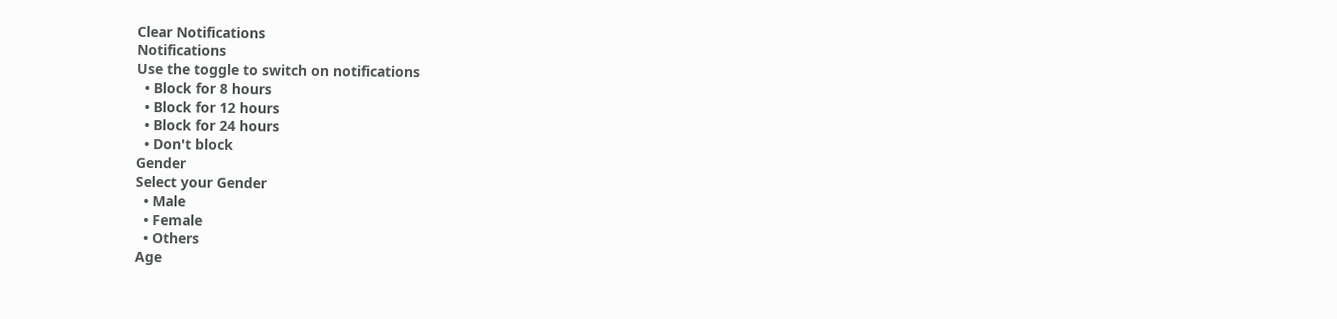Clear Notifications
Notifications
Use the toggle to switch on notifications
  • Block for 8 hours
  • Block for 12 hours
  • Block for 24 hours
  • Don't block
Gender
Select your Gender
  • Male
  • Female
  • Others
Age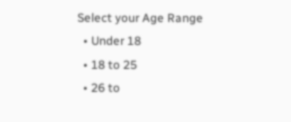Select your Age Range
  • Under 18
  • 18 to 25
  • 26 to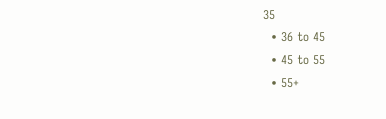35
  • 36 to 45
  • 45 to 55
  • 55+